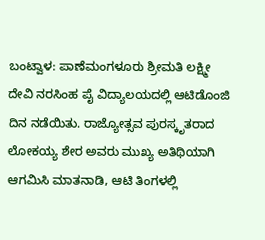ಬಂಟ್ವಾಳ: ಪಾಣೆಮಂಗಳೂರು ಶ್ರೀಮತಿ ಲಕ್ಷ್ಮೀ ದೇವಿ ನರಸಿಂಹ ಪೈ ವಿದ್ಯಾಲಯದಲ್ಲಿ ಆಟಿಡೊಂಜಿ ದಿನ ನಡೆಯಿತು. ರಾಜ್ಯೋತ್ಸವ ಪುರಸ್ಕೃತರಾದ ಲೋಕಯ್ಯ ಶೇರ ಅವರು ಮುಖ್ಯ ಅತಿಥಿಯಾಗಿ ಆಗಮಿಸಿ ಮಾತನಾಡಿ, ಆಟಿ ತಿಂಗಳಲ್ಲಿ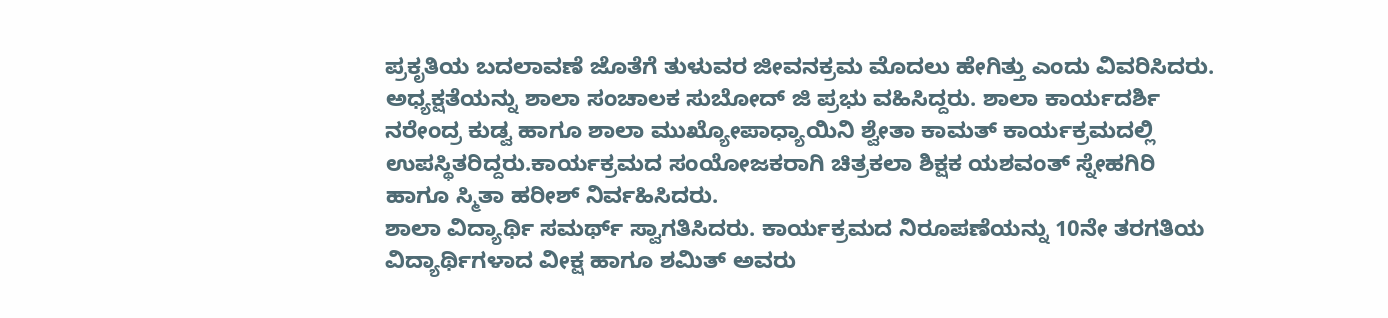ಪ್ರಕೃತಿಯ ಬದಲಾವಣೆ ಜೊತೆಗೆ ತುಳುವರ ಜೀವನಕ್ರಮ ಮೊದಲು ಹೇಗಿತ್ತು ಎಂದು ವಿವರಿಸಿದರು.
ಅಧ್ಯಕ್ಷತೆಯನ್ನು ಶಾಲಾ ಸಂಚಾಲಕ ಸುಬೋದ್ ಜಿ ಪ್ರಭು ವಹಿಸಿದ್ದರು. ಶಾಲಾ ಕಾರ್ಯದರ್ಶಿ ನರೇಂದ್ರ ಕುಡ್ವ ಹಾಗೂ ಶಾಲಾ ಮುಖ್ಯೋಪಾಧ್ಯಾಯಿನಿ ಶ್ವೇತಾ ಕಾಮತ್ ಕಾರ್ಯಕ್ರಮದಲ್ಲಿ ಉಪಸ್ಥಿತರಿದ್ದರು.ಕಾರ್ಯಕ್ರಮದ ಸಂಯೋಜಕರಾಗಿ ಚಿತ್ರಕಲಾ ಶಿಕ್ಷಕ ಯಶವಂತ್ ಸ್ನೇಹಗಿರಿ ಹಾಗೂ ಸ್ಮಿತಾ ಹರೀಶ್ ನಿರ್ವಹಿಸಿದರು.
ಶಾಲಾ ವಿದ್ಯಾರ್ಥಿ ಸಮರ್ಥ್ ಸ್ವಾಗತಿಸಿದರು. ಕಾರ್ಯಕ್ರಮದ ನಿರೂಪಣೆಯನ್ನು 10ನೇ ತರಗತಿಯ ವಿದ್ಯಾರ್ಥಿಗಳಾದ ವೀಕ್ಷ ಹಾಗೂ ಶಮಿತ್ ಅವರು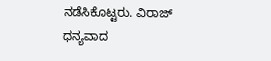ನಡೆಸಿಕೊಟ್ಟರು. ವಿರಾಜ್ ಧನ್ಯವಾದ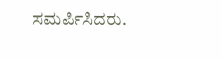ಸಮರ್ಪಿಸಿದರು.